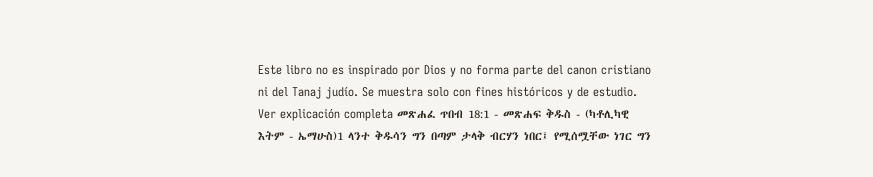Este libro no es inspirado por Dios y no forma parte del canon cristiano ni del Tanaj judío. Se muestra solo con fines históricos y de estudio. Ver explicación completa መጽሐፈ ጥበብ 18:1 - መጽሐፍ ቅዱስ - (ካቶሊካዊ እትም - ኤማሁስ)1 ላንተ ቅዱሳን ግን በጣም ታላቅ ብርሃን ነበር፤ የሚሰሟቸው ነገር ግን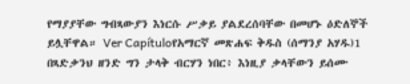የማያያቸው ግብጻውያን እነርሱ ሥቃይ ያልደረሰባቸው በመሆኑ ዕድለኞች ይሏቸዋል። Ver Capítuloየአማርኛ መጽሐፍ ቅዱስ (ሰማንያ አሃዱ)1 በጻድቃንህ ዘንድ ግን ታላቅ ብርሃን ነበር፥ እነዚያ ቃላቸውን ይሰሙ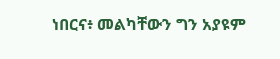ነበርና፥ መልካቸውን ግን አያዩም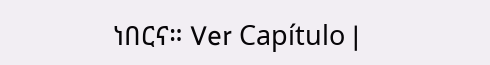ነበርና። Ver Capítulo |